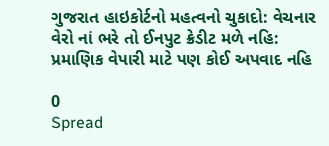ગુજરાત હાઇકોર્ટનો મહત્વનો ચુકાદો: વેચનાર વેરો નાં ભરે તો ઈનપુટ ક્રેડીટ મળે નહિ: પ્રમાણિક વેપારી માટે પણ કોઈ અપવાદ નહિ

0
Spread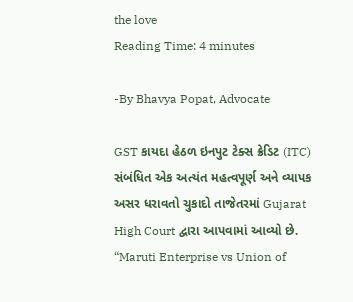the love
Reading Time: 4 minutes

-By Bhavya Popat, Advocate

GST કાયદા હેઠળ ઇનપુટ ટેક્સ ક્રેડિટ (ITC) સંબંધિત એક અત્યંત મહત્વપૂર્ણ અને વ્યાપક અસર ધરાવતો ચુકાદો તાજેતરમાં Gujarat High Court દ્વારા આપવામાં આવ્યો છે. “Maruti Enterprise vs Union of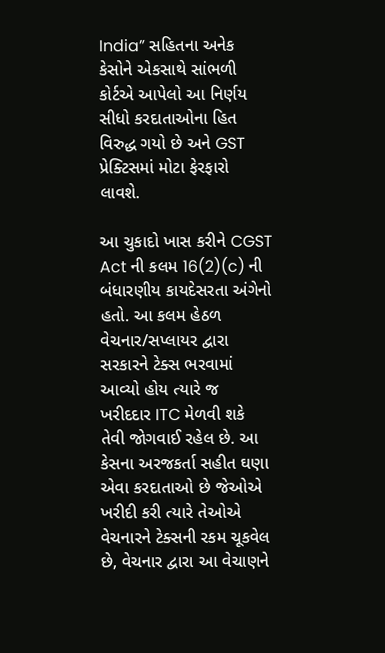India” સહિતના અનેક કેસોને એકસાથે સાંભળી કોર્ટએ આપેલો આ નિર્ણય સીધો કરદાતાઓના હિત વિરુદ્ધ ગયો છે અને GST પ્રેક્ટિસમાં મોટા ફેરફારો લાવશે.

આ ચુકાદો ખાસ કરીને CGST Act ની કલમ 16(2)(c) ની બંધારણીય કાયદેસરતા અંગેનો હતો. આ કલમ હેઠળ વેચનાર/સપ્લાયર દ્વારા સરકારને ટેક્સ ભરવામાં આવ્યો હોય ત્યારે જ ખરીદદાર ITC મેળવી શકે તેવી જોગવાઈ રહેલ છે. આ કેસના અરજકર્તા સહીત ઘણા એવા કરદાતાઓ છે જેઓએ ખરીદી કરી ત્યારે તેઓએ વેચનારને ટેક્સની રકમ ચૂકવેલ છે, વેચનાર દ્વારા આ વેચાણને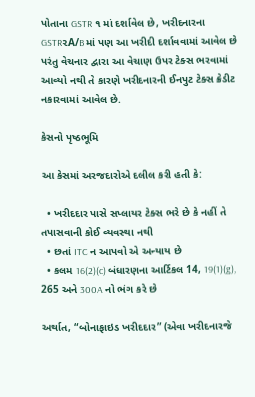પોતાના GSTR ૧ માં દર્શાવેલ છે, ખરીદનારના GSTR૨A/B માં પણ આ ખરીદી દર્શાવવામાં આવેલ છે પરંતુ વેચનાર દ્વારા આ વેચાણ ઉપર ટેક્સ ભરવામાં આવ્યો નથી તે કારણે ખરીદનારની ઈનપુટ ટેક્સ ક્રેડીટ નકારવામાં આવેલ છે.

કેસનો પૃષ્ઠભૂમિ

આ કેસમાં અરજદારોએ દલીલ કરી હતી કે:

  • ખરીદદાર પાસે સપ્લાયર ટેક્સ ભરે છે કે નહીં તે તપાસવાની કોઈ વ્યવસ્થા નથી
  • છતાં ITC ન આપવો એ અન્યાય છે
  • કલમ 16(2)(c) બંધારણના આર્ટિકલ 14, 19(1)(g), 265 અને 300A નો ભંગ કરે છે

અર્થાત, “બોનાફાઇડ ખરીદદાર” (એવા ખરીદનારજે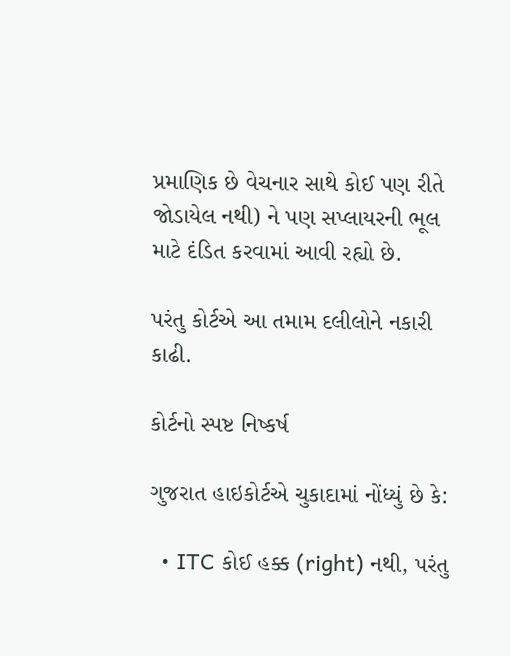પ્રમાણિક છે વેચનાર સાથે કોઈ પણ રીતે જોડાયેલ નથી) ને પણ સપ્લાયરની ભૂલ માટે દંડિત કરવામાં આવી રહ્યો છે.

પરંતુ કોર્ટએ આ તમામ દલીલોને નકારી કાઢી.

કોર્ટનો સ્પષ્ટ નિષ્કર્ષ

ગુજરાત હાઇકોર્ટએ ચુકાદામાં નોંધ્યું છે કે:

  • ITC કોઈ હક્ક (right) નથી, પરંતુ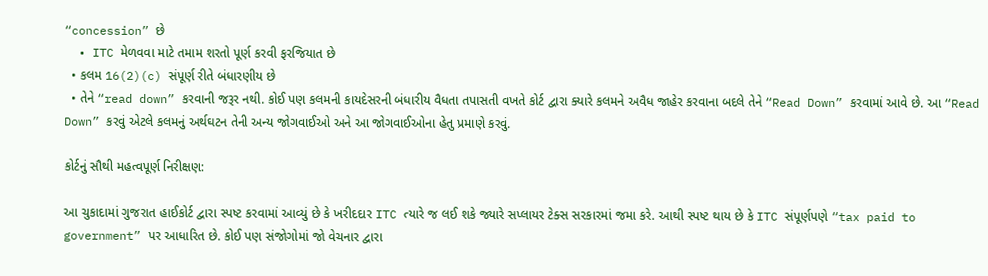“concession” છે
  • ITC મેળવવા માટે તમામ શરતો પૂર્ણ કરવી ફરજિયાત છે
  • કલમ 16(2)(c) સંપૂર્ણ રીતે બંધારણીય છે
  • તેને “read down” કરવાની જરૂર નથી. કોઈ પણ કલમની કાયદેસરની બંધારીય વૈધતા તપાસતી વખતે કોર્ટ દ્વારા ક્યારે કલમને અવૈધ જાહેર કરવાના બદલે તેને “Read Down” કરવામાં આવે છે. આ “Read Down” કરવું એટલે કલમનું અર્થઘટન તેની અન્ય જોગવાઈઓ અને આ જોગવાઈઓના હેતુ પ્રમાણે કરવું.

કોર્ટનું સૌથી મહત્વપૂર્ણ નિરીક્ષણ:

આ ચુકાદામાં ગુજરાત હાઈકોર્ટ દ્વારા સ્પષ્ટ કરવામાં આવ્યું છે કે ખરીદદાર ITC ત્યારે જ લઈ શકે જ્યારે સપ્લાયર ટેક્સ સરકારમાં જમા કરે. આથી સ્પષ્ટ થાય છે કે ITC સંપૂર્ણપણે “tax paid to government” પર આધારિત છે. કોઈ પણ સંજોગોમાં જો વેચનાર દ્વારા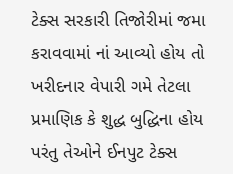ટેક્સ સરકારી તિજોરીમાં જમા કરાવવામાં નાં આવ્યો હોય તો ખરીદનાર વેપારી ગમે તેટલા પ્રમાણિક કે શુદ્ધ બુદ્ધિના હોય પરંતુ તેઓને ઈનપુટ ટેક્સ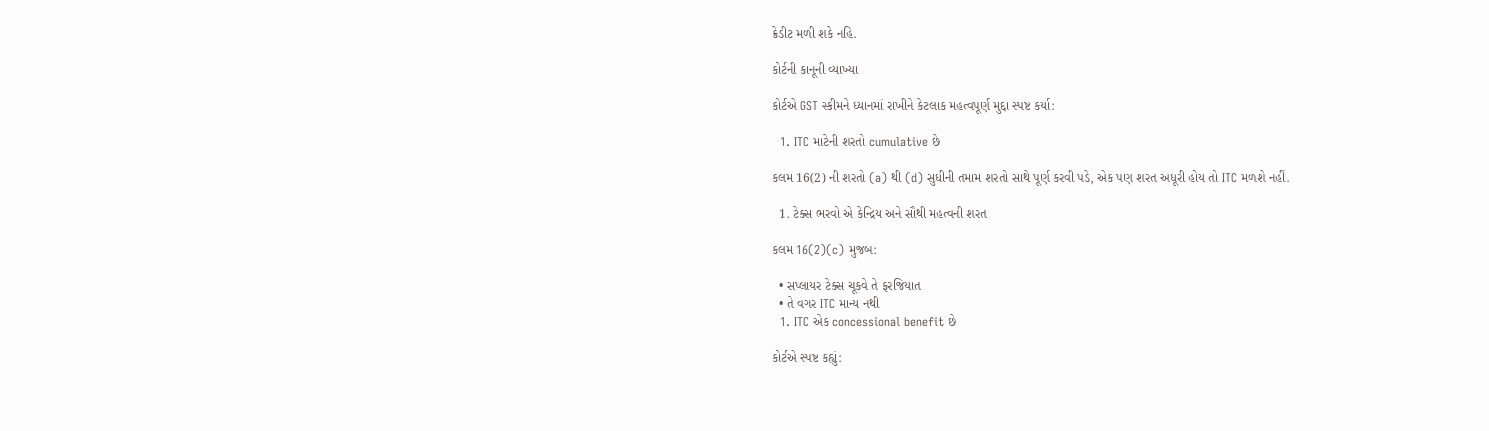ક્રેડીટ મળી શકે નહિ.

કોર્ટની કાનૂની વ્યાખ્યા

કોર્ટએ GST સ્કીમને ધ્યાનમાં રાખીને કેટલાક મહત્વપૂર્ણ મુદ્દા સ્પષ્ટ કર્યા:

  1. ITC માટેની શરતો cumulative છે

કલમ 16(2) ની શરતો (a) થી (d) સુધીની તમામ શરતો સાથે પૂર્ણ કરવી પડે, એક પણ શરત અધૂરી હોય તો ITC મળશે નહીં.

  1. ટેક્સ ભરવો એ કેન્દ્રિય અને સૌથી મહત્વની શરત

કલમ 16(2)(c) મુજબ:

  • સપ્લાયર ટેક્સ ચૂકવે તે ફરજિયાત
  • તે વગર ITC માન્ય નથી
  1. ITC એક concessional benefit છે

કોર્ટએ સ્પષ્ટ કહ્યું: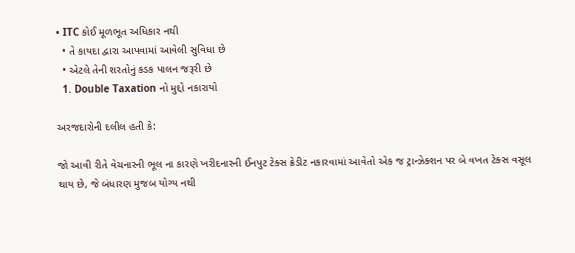• ITC કોઈ મૂળભૂત અધિકાર નથી
  • તે કાયદા દ્વારા આપવામાં આવેલી સુવિધા છે
  • એટલે તેની શરતોનું કડક પાલન જરૂરી છે
  1. Double Taxation નો મુદ્દો નકારાયો

અરજદારોની દલીલ હતી કે:

જો આવી રીતે વેચનારની ભૂલ ના કારણે ખરીદનારની ઈનપુટ ટેક્સ ક્રેડીટ નકારવામાં આવેતો એક જ ટ્રાન્ઝેક્શન પર બે વખત ટેક્સ વસૂલ થાય છે, જે બંધારણ મુજબ યોગ્ય નથી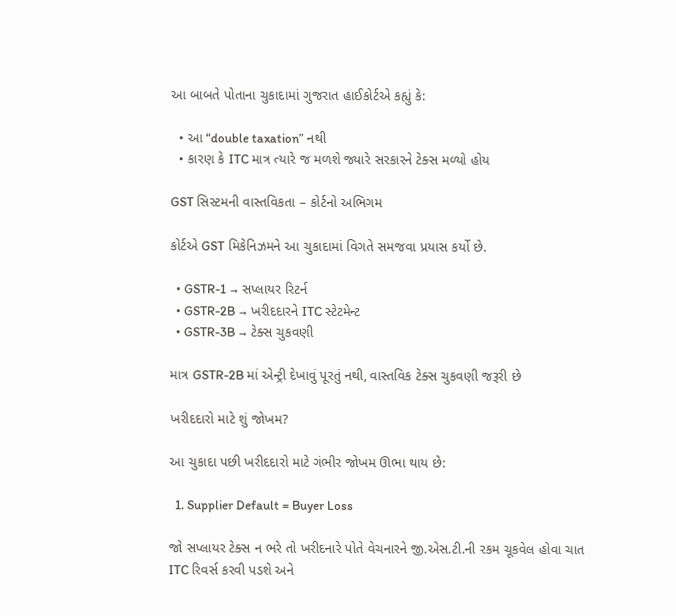આ બાબતે પોતાના ચુકાદામાં ગુજરાત હાઈકોર્ટએ કહ્યું કે:

  • આ “double taxation” નથી
  • કારણ કે ITC માત્ર ત્યારે જ મળશે જ્યારે સરકારને ટેક્સ મળ્યો હોય

GST સિસ્ટમની વાસ્તવિકતા – કોર્ટનો અભિગમ

કોર્ટએ GST મિકેનિઝમને આ ચુકાદામાં વિગતે સમજવા પ્રયાસ કર્યો છે.

  • GSTR-1 → સપ્લાયર રિટર્ન
  • GSTR-2B → ખરીદદારને ITC સ્ટેટમેન્ટ
  • GSTR-3B → ટેક્સ ચુકવણી

માત્ર GSTR-2B માં એન્ટ્રી દેખાવું પૂરતું નથી, વાસ્તવિક ટેક્સ ચુકવણી જરૂરી છે

ખરીદદારો માટે શું જોખમ?

આ ચુકાદા પછી ખરીદદારો માટે ગંભીર જોખમ ઊભા થાય છે:

  1. Supplier Default = Buyer Loss

જો સપ્લાયર ટેક્સ ન ભરે તો ખરીદનારે પોતે વેચનારને જી.એસ.ટી.ની રકમ ચૂકવેલ હોવા ચાત ITC રિવર્સ કરવી પડશે અને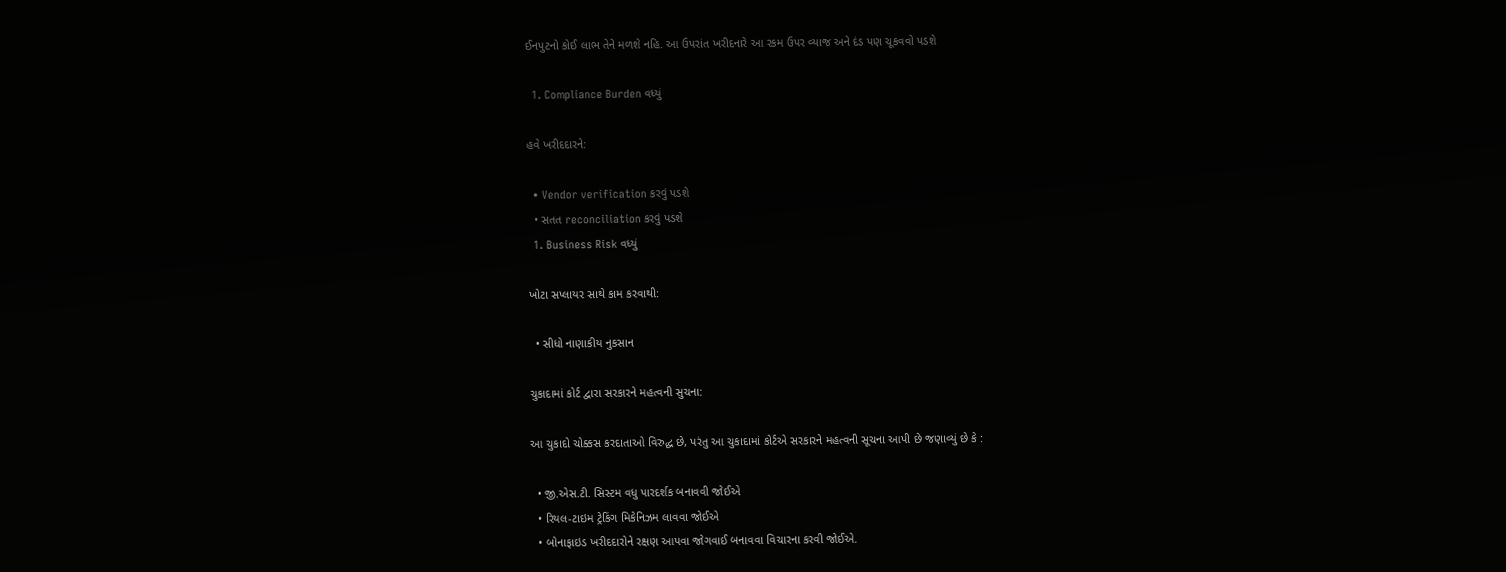ઈનપુટનો કોઈ લાભ તેને મળશે નહિ. આ ઉપરાંત ખરીદનારે આ રકમ ઉપર વ્યાજ અને દંડ પણ ચૂકવવો પડશે

  1. Compliance Burden વધ્યું

હવે ખરીદદારને:

  • Vendor verification કરવું પડશે
  • સતત reconciliation કરવું પડશે
  1. Business Risk વધ્યું

ખોટા સપ્લાયર સાથે કામ કરવાથી:

  • સીધો નાણાકીય નુકસાન

ચુકાદામાં કોર્ટ દ્વારા સરકારને મહત્વની સુચના:

આ ચુકાદો ચોક્કસ કરદાતાઓ વિરુદ્ધ છે, પરંતુ આ ચુકાદામાં કોર્ટએ સરકારને મહત્વની સૂચના આપી છે જણાવ્યું છે કે :

  • જી.એસ.ટી. સિસ્ટમ વધુ પારદર્શક બનાવવી જોઈએ
  • રિયલ-ટાઇમ ટ્રેકિંગ મિકેનિઝમ લાવવા જોઈએ
  • બોનાફાઇડ ખરીદદારોને રક્ષણ આપવા જોગવાઈ બનાવવા વિચારના કરવી જોઈએ.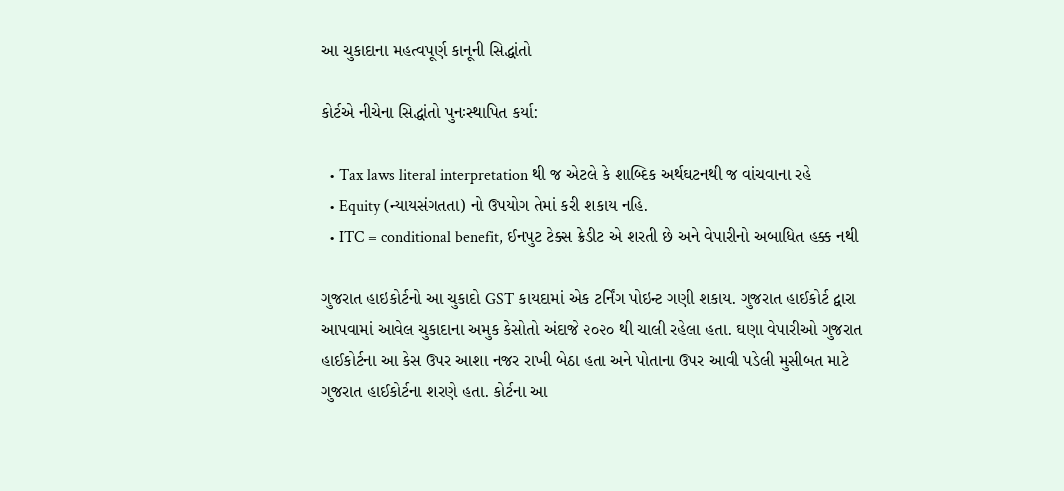આ ચુકાદાના મહત્વપૂર્ણ કાનૂની સિદ્ધાંતો

કોર્ટએ નીચેના સિદ્ધાંતો પુનઃસ્થાપિત કર્યા:

  • Tax laws literal interpretation થી જ એટલે કે શાબ્દિક અર્થઘટનથી જ વાંચવાના રહે
  • Equity (ન્યાયસંગતતા) નો ઉપયોગ તેમાં કરી શકાય નહિ.
  • ITC = conditional benefit, ઈનપુટ ટેક્સ ક્રેડીટ એ શરતી છે અને વેપારીનો અબાધિત હક્ક નથી

ગુજરાત હાઇકોર્ટનો આ ચુકાદો GST કાયદામાં એક ટર્નિંગ પોઇન્ટ ગણી શકાય. ગુજરાત હાઈકોર્ટ દ્વારા આપવામાં આવેલ ચુકાદાના અમુક કેસોતો અંદાજે ૨૦૨૦ થી ચાલી રહેલા હતા. ઘણા વેપારીઓ ગુજરાત હાઈકોર્ટના આ કેસ ઉપર આશા નજર રાખી બેઠા હતા અને પોતાના ઉપર આવી પડેલી મુસીબત માટે ગુજરાત હાઈકોર્ટના શરણે હતા. કોર્ટના આ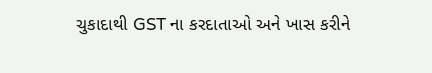ચુકાદાથી GST ના કરદાતાઓ અને ખાસ કરીને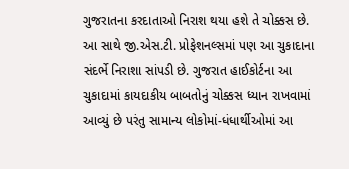ગુજરાતના કરદાતાઓ નિરાશ થયા હશે તે ચોક્કસ છે. આ સાથે જી.એસ.ટી. પ્રોફેશનલ્સમાં પણ આ ચુકાદાના સંદર્ભે નિરાશા સાંપડી છે. ગુજરાત હાઈકોર્ટના આ ચુકાદામાં કાયદાકીય બાબતોનું ચોક્કસ ધ્યાન રાખવામાં આવ્યું છે પરંતુ સામાન્ય લોકોમાં-ધંધાર્થીઓમાં આ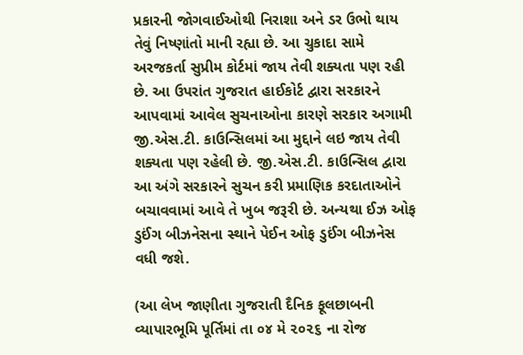પ્રકારની જોગવાઈઓથી નિરાશા અને ડર ઉભો થાય તેવું નિષ્ણાંતો માની રહ્યા છે. આ ચુકાદા સામે અરજકર્તા સુપ્રીમ કોર્ટમાં જાય તેવી શક્યતા પણ રહી છે. આ ઉપરાંત ગુજરાત હાઈકોર્ટ દ્વારા સરકારને આપવામાં આવેલ સુચનાઓના કારણે સરકાર અગામી જી.એસ.ટી. કાઉન્સિલમાં આ મુદ્દાને લઇ જાય તેવી શક્યતા પણ રહેલી છે. જી.એસ.ટી. કાઉન્સિલ દ્વારા આ અંગે સરકારને સુચન કરી પ્રમાણિક કરદાતાઓને બચાવવામાં આવે તે ખુબ જરૂરી છે. અન્યથા ઈઝ ઓફ ડુઈંગ બીઝનેસના સ્થાને પેઈન ઓફ ડુઈંગ બીઝનેસ વધી જશે.

(આ લેખ જાણીતા ગુજરાતી દૈનિક ફૂલછાબની વ્યાપારભૂમિ પૂર્તિમાં તા ૦૪ મે ૨૦૨૬ ના રોજ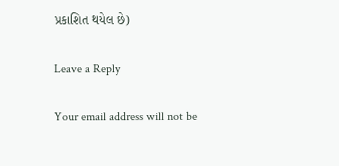પ્રકાશિત થયેલ છે)

Leave a Reply

Your email address will not be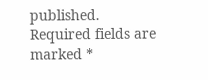published. Required fields are marked *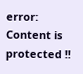error: Content is protected !!